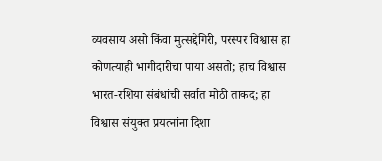व्यवसाय असो किंवा मुत्सद्देगिरी, परस्पर विश्वास हा कोणत्याही भागीदारीचा पाया असतो; हाच विश्वास भारत-रशिया संबंधांची सर्वात मोठी ताकद; हा विश्वास संयुक्त प्रयत्नांना दिशा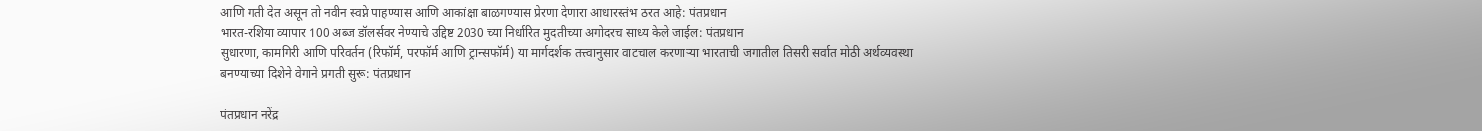आणि गती देत असून तो नवीन स्वप्ने पाहण्यास आणि आकांक्षा बाळगण्यास प्रेरणा देणारा आधारस्तंभ ठरत आहे: पंतप्रधान
भारत-रशिया व्यापार 100 अब्ज डॉलर्सवर नेण्याचे उद्दिष्ट 2030 च्या निर्धारित मुदतीच्या अगोदरच साध्य केले जाईल: पंतप्रधान
सुधारणा, कामगिरी आणि परिवर्तन (रिफॉर्म, परफॉर्म आणि ट्रान्सफॉर्म) या मार्गदर्शक तत्त्वानुसार वाटचाल करणाऱ्या भारताची जगातील तिसरी सर्वात मोठी अर्थव्यवस्था बनण्याच्या दिशेने वेगाने प्रगती सुरू: पंतप्रधान

पंतप्रधान नरेंद्र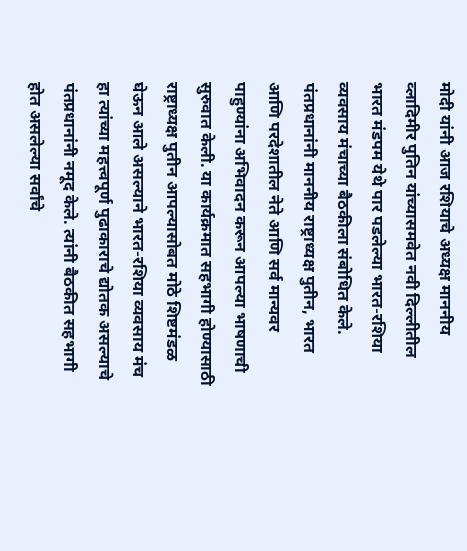मोदी यांनी आज रशियाचे अध्यक्ष माननीय व्लादिमीर पुतिन यांच्यासमवेत नवी दिल्लीतील भारत मंडपम येथे पार पडलेल्या भारत-रशिया व्यवसाय मंचाच्या बैठकीला संबोधित केले. पंतप्रधानांनी माननीय राष्ट्राध्यक्ष पुतीन, भारत आणि परदेशातील नेते आणि सर्व मान्यवर पाहुण्यांना अभिवादन करून आपल्या भाषणाची सुरुवात केली. या कार्यक्रमात सहभागी होण्यासाठी राष्ट्राध्यक्ष पुतीन आपल्यासोबत मोठे शिष्टमंडळ घेऊन आले असल्याने भारत-रशिया व्यवसाय मंच हा त्यांच्या महत्त्वपूर्ण पुढाकाराचे द्योतक असल्याचे पंतप्रधानांनी नमूद केले. त्यांनी बैठकीत सहभागी होत असलेल्या सर्वांचे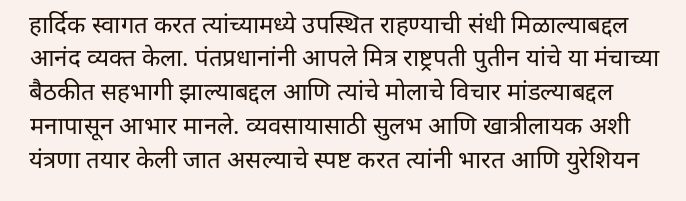हार्दिक स्वागत करत त्यांच्यामध्ये उपस्थित राहण्याची संधी मिळाल्याबद्दल आनंद व्यक्त केला. पंतप्रधानांनी आपले मित्र राष्ट्रपती पुतीन यांचे या मंचाच्या बैठकीत सहभागी झाल्याबद्दल आणि त्यांचे मोलाचे विचार मांडल्याबद्दल मनापासून आभार मानले. व्यवसायासाठी सुलभ आणि खात्रीलायक अशी यंत्रणा तयार केली जात असल्याचे स्पष्ट करत त्यांनी भारत आणि युरेशियन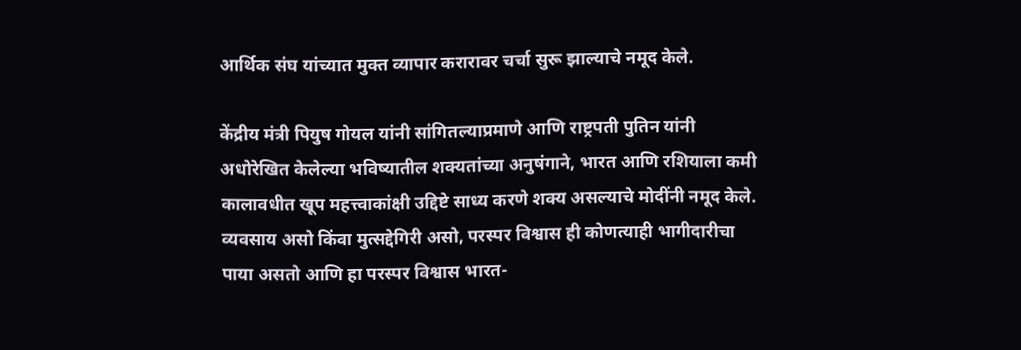आर्थिक संघ यांच्यात मुक्त व्यापार करारावर चर्चा सुरू झाल्याचे नमूद केले.

केंद्रीय मंत्री पियुष गोयल यांनी सांगितल्याप्रमाणे आणि राष्ट्रपती पुतिन यांनी अधोरेखित केलेल्या भविष्यातील शक्यतांच्या अनुषंगाने, भारत आणि रशियाला कमी कालावधीत खूप महत्त्वाकांक्षी उद्दिष्टे साध्य करणे शक्य असल्याचे मोदींनी नमूद केले. व्यवसाय असो किंवा मुत्सद्देगिरी असो, परस्पर विश्वास ही कोणत्याही भागीदारीचा पाया असतो आणि हा परस्पर विश्वास भारत-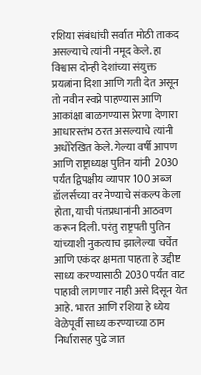रशिया संबंधांची सर्वात मोठी ताकद असल्याचे त्यांनी नमूद केले. हा विश्वास दोन्ही देशांच्या संयुक्त प्रयत्नांना दिशा आणि गती देत असून तो नवीन स्वप्ने पाहण्यास आणि आकांक्षा बाळगण्यास प्रेरणा देणारा आधारस्तंभ ठरत असल्याचे त्यांनी अधोरेखित केले. गेल्या वर्षी आपण आणि राष्ट्राध्यक्ष पुतिन यांनी  2030 पर्यंत द्विपक्षीय व्यापार 100 अब्ज डॉलर्सच्या वर नेण्याचे संकल्प केला होता, याची पंतप्रधानांनी आठवण करून दिली. परंतु राष्ट्रपती पुतिन यांच्याशी नुकत्याच झालेल्या चर्चेत आणि एकंदर क्षमता पाहता हे उद्दीष्ट साध्य करण्यासाठी 2030 पर्यंत वाट पाहावी लागणार नाही असे दिसून येत आहे. भारत आणि रशिया हे ध्येय वेळेपूर्वी साध्य करण्याच्या ठाम निर्धारासह पुढे जात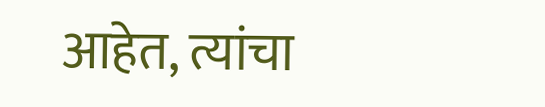आहेत, त्यांचा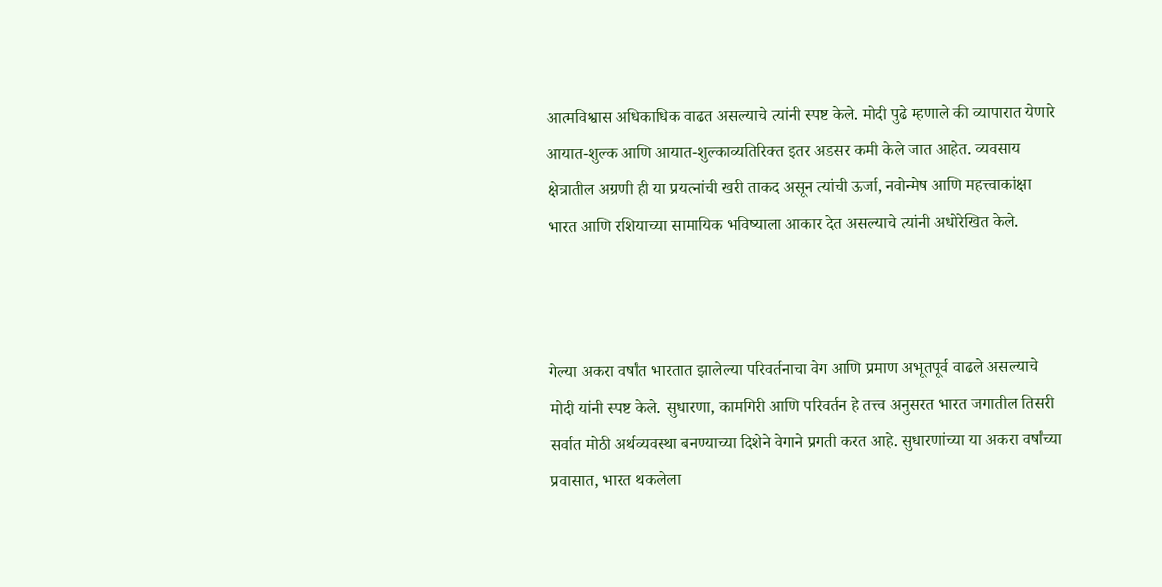आत्मविश्वास अधिकाधिक वाढत असल्याचे त्यांनी स्पष्ट केले. मोदी पुढे म्हणाले की व्यापारात येणारे आयात-शुल्क आणि आयात-शुल्काव्यतिरिक्त इतर अडसर कमी केले जात आहेत. व्यवसाय क्षेत्रातील अग्रणी ही या प्रयत्नांची खरी ताकद असून त्यांची ऊर्जा, नवोन्मेष आणि महत्त्वाकांक्षा भारत आणि रशियाच्या सामायिक भविष्याला आकार देत असल्याचे त्यांनी अधोरेखित केले.



गेल्या अकरा वर्षांत भारतात झालेल्या परिवर्तनाचा वेग आणि प्रमाण अभूतपूर्व वाढले असल्याचे मोदी यांनी स्पष्ट केले. सुधारणा, कामगिरी आणि परिवर्तन हे तत्त्व अनुसरत भारत जगातील तिसरी सर्वात मोठी अर्थव्यवस्था बनण्याच्या दिशेने वेगाने प्रगती करत आहे. सुधारणांच्या या अकरा वर्षांच्या प्रवासात, भारत थकलेला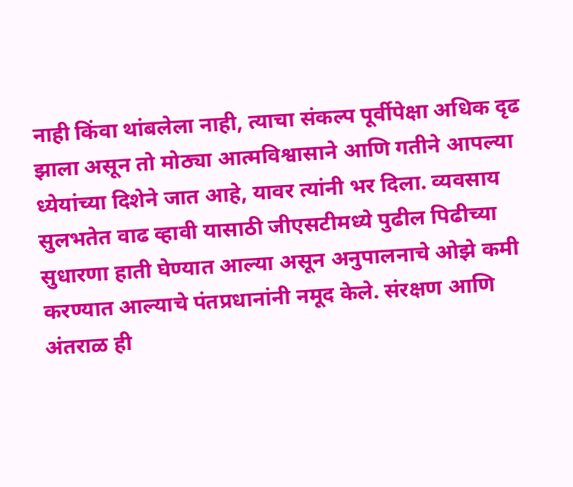नाही किंवा थांबलेला नाही, त्याचा संकल्प पूर्वीपेक्षा अधिक दृढ झाला असून तो मोठ्या आत्मविश्वासाने आणि गतीने आपल्या ध्येयांच्या दिशेने जात आहे, यावर त्यांनी भर दिला. व्यवसाय सुलभतेत वाढ व्हावी यासाठी जीएसटीमध्ये पुढील पिढीच्या सुधारणा हाती घेण्यात आल्या असून अनुपालनाचे ओझे कमी करण्यात आल्याचे पंतप्रधानांनी नमूद केले. संरक्षण आणि अंतराळ ही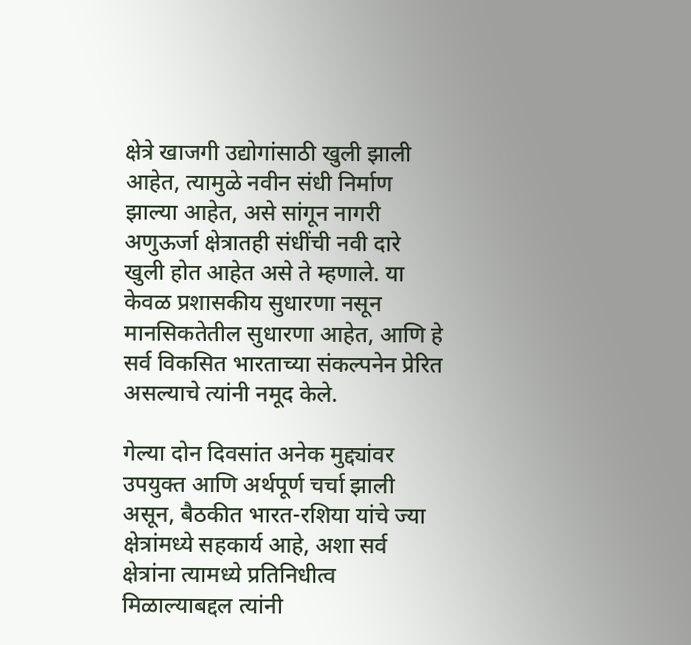क्षेत्रे खाजगी उद्योगांसाठी खुली झाली आहेत, त्यामुळे नवीन संधी निर्माण झाल्या आहेत, असे सांगून नागरी अणुऊर्जा क्षेत्रातही संधींची नवी दारे खुली होत आहेत असे ते म्हणाले. या केवळ प्रशासकीय सुधारणा नसून मानसिकतेतील सुधारणा आहेत, आणि हे सर्व विकसित भारताच्या संकल्पनेन प्रेरित असल्याचे त्यांनी नमूद केले.

गेल्या दोन दिवसांत अनेक मुद्द्यांवर उपयुक्त आणि अर्थपूर्ण चर्चा झाली असून, बैठकीत भारत-रशिया यांचे ज्या क्षेत्रांमध्ये सहकार्य आहे, अशा सर्व क्षेत्रांना त्यामध्ये प्रतिनिधीत्व मिळाल्याबद्दल त्यांनी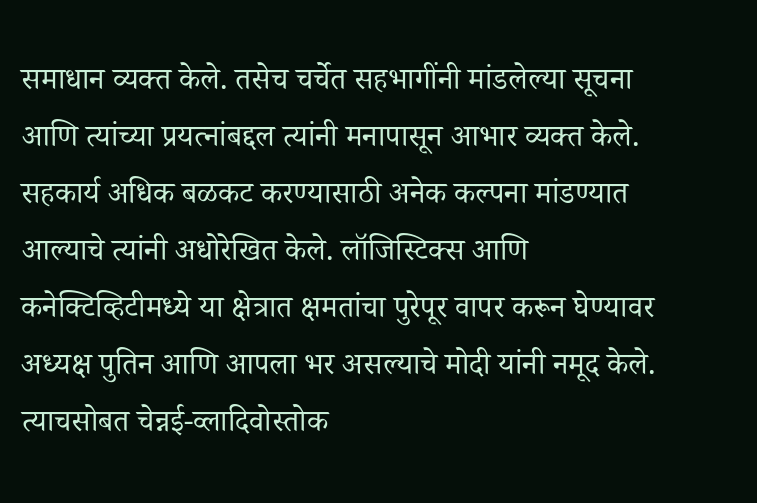समाधान व्यक्त केले. तसेच चर्चेत सहभागींनी मांडलेल्या सूचना आणि त्यांच्या प्रयत्नांबद्दल त्यांनी मनापासून आभार व्यक्त केले. सहकार्य अधिक बळकट करण्यासाठी अनेक कल्पना मांडण्यात आल्याचे त्यांनी अधोरेखित केले. लॉजिस्टिक्स आणि कनेक्टिव्हिटीमध्ये या क्षेत्रात क्षमतांचा पुरेपूर वापर करून घेण्यावर अध्यक्ष पुतिन आणि आपला भर असल्याचे मोदी यांनी नमूद केले. त्याचसोबत चेन्नई-व्लादिवोस्तोक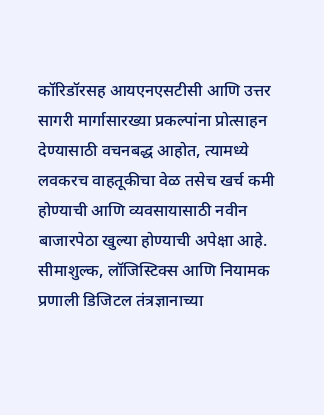कॉरिडॉरसह आयएनएसटीसी आणि उत्तर सागरी मार्गासारख्या प्रकल्पांना प्रोत्साहन देण्यासाठी वचनबद्ध आहोत, त्यामध्ये लवकरच वाहतूकीचा वेळ तसेच खर्च कमी होण्याची आणि व्यवसायासाठी नवीन बाजारपेठा खुल्या होण्याची अपेक्षा आहे. सीमाशुल्क, लॉजिस्टिक्स आणि नियामक प्रणाली डिजिटल तंत्रज्ञानाच्या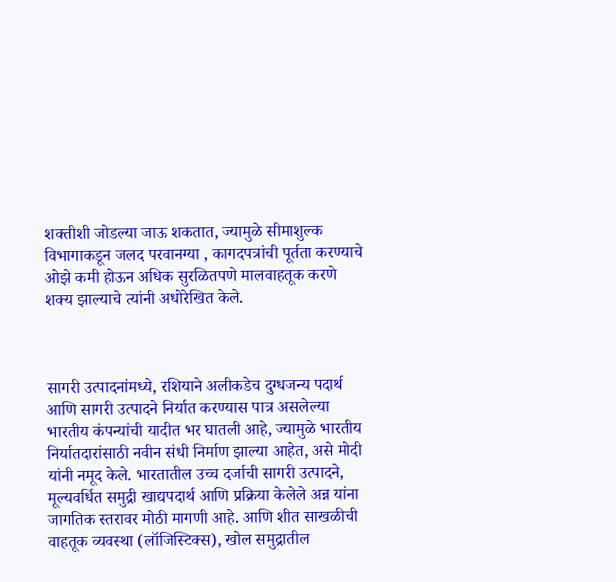शक्तीशी जोडल्या जाऊ शकतात, ज्यामुळे सीमाशुल्क विभागाकडून जलद परवानग्या , कागदपत्रांची पूर्तता करण्याचे ओझे कमी होऊन अधिक सुरळितपणे मालवाहतूक करणे शक्य झाल्याचे त्यांनी अधोरेखित केले.



सागरी उत्पादनांमध्ये, रशियाने अलीकडेच दुग्धजन्य पदार्थ आणि सागरी उत्पादने निर्यात करण्यास पात्र असलेल्या भारतीय कंपन्यांची यादीत भर घातली आहे, ज्यामुळे भारतीय निर्यातदारांसाठी नवीन संधी निर्माण झाल्या आहेत, असे मोदी यांनी नमूद केले. भारतातील उच्च दर्जाची सागरी उत्पादने, मूल्यवर्धित समुद्री खाद्यपदार्थ आणि प्रक्रिया केलेले अन्न यांना जागतिक स्तरावर मोठी मागणी आहे. आणि शीत साखळीची वाहतूक व्यवस्था (लॉजिस्टिक्स), खोल समुद्रातील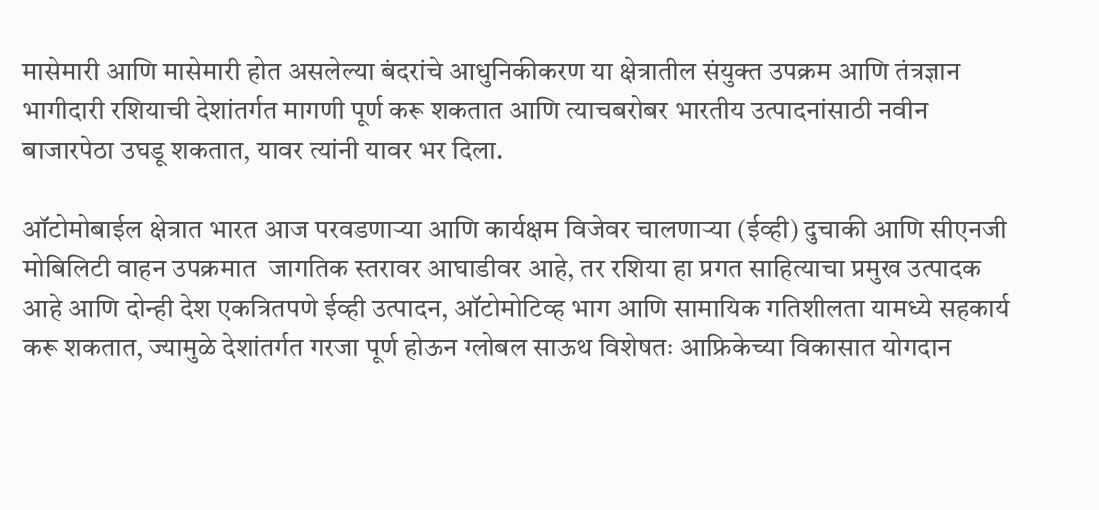मासेमारी आणि मासेमारी होत असलेल्या बंदरांचे आधुनिकीकरण या क्षेत्रातील संयुक्त उपक्रम आणि तंत्रज्ञान भागीदारी रशियाची देशांतर्गत मागणी पूर्ण करू शकतात आणि त्याचबरोबर भारतीय उत्पादनांसाठी नवीन बाजारपेठा उघडू शकतात, यावर त्यांनी यावर भर दिला.

ऑटोमोबाईल क्षेत्रात भारत आज परवडणाऱ्या आणि कार्यक्षम विजेवर चालणाऱ्या (ईव्ही) दुचाकी आणि सीएनजी मोबिलिटी वाहन उपक्रमात  जागतिक स्तरावर आघाडीवर आहे, तर रशिया हा प्रगत साहित्याचा प्रमुख उत्पादक आहे आणि दोन्ही देश एकत्रितपणे ईव्ही उत्पादन, ऑटोमोटिव्ह भाग आणि सामायिक गतिशीलता यामध्ये सहकार्य  करू शकतात, ज्यामुळे देशांतर्गत गरजा पूर्ण होऊन ग्लोबल साऊथ विशेषतः आफ्रिकेच्या विकासात योगदान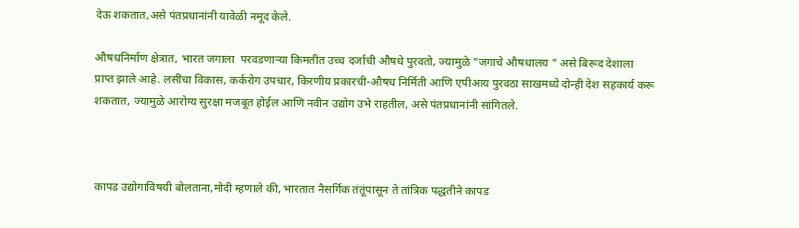देऊ शकतात,असे पंतप्रधानांनी यावेळी नमूद केले.

औषधनिर्माण क्षेत्रात, भारत जगाला  परवडणाऱ्या किमतीत उच्च दर्जाची औषधे पुरवतो, ज्यामुळे "जगाचे औषधालय " असे बिरूद देशाला  प्राप्त झाले आहे. लसींचा विकास, कर्करोग उपचार, किरणीय प्रकारची-औषध निर्मिती आणि एपीआय पुरवठा साखमध्ये दोन्ही देश सहकार्य करू शकतात, ज्यामुळे आरोग्य सुरक्षा मजबूत होईल आणि नवीन उद्योग उभे राहतील, असे पंतप्रधानांनी सांगितले.



कापड उद्योगाविषयी बोलताना,मोदी म्हणाले की, भारतात नैसर्गिक तंतूंपासून ते तांत्रिक पद्धतीने कापड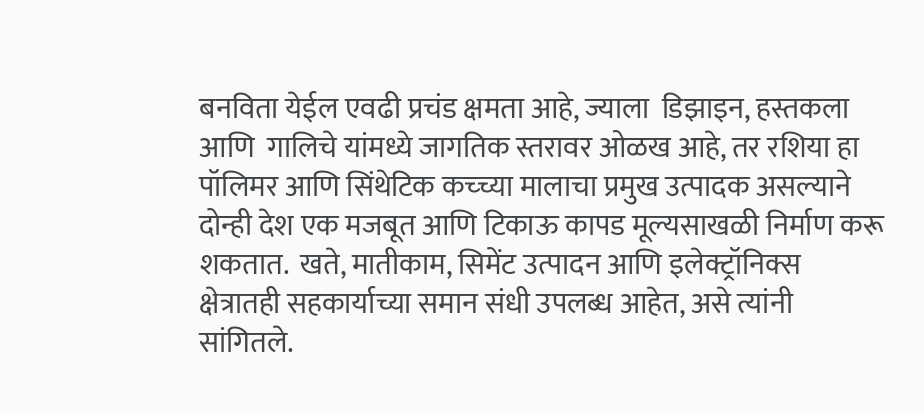बनविता येईल एवढी प्रचंड क्षमता आहे, ज्याला  डिझाइन, हस्तकला आणि  गालिचे यांमध्ये जागतिक स्तरावर ओळख आहे, तर रशिया हा पॉलिमर आणि सिंथेटिक कच्च्या मालाचा प्रमुख उत्पादक असल्याने दोन्ही देश एक मजबूत आणि टिकाऊ कापड मूल्यसाखळी निर्माण करू शकतात.  खते, मातीकाम, सिमेंट उत्पादन आणि इलेक्ट्रॉनिक्स क्षेत्रातही सहकार्याच्या समान संधी उपलब्ध आहेत, असे त्यांनी सांगितले.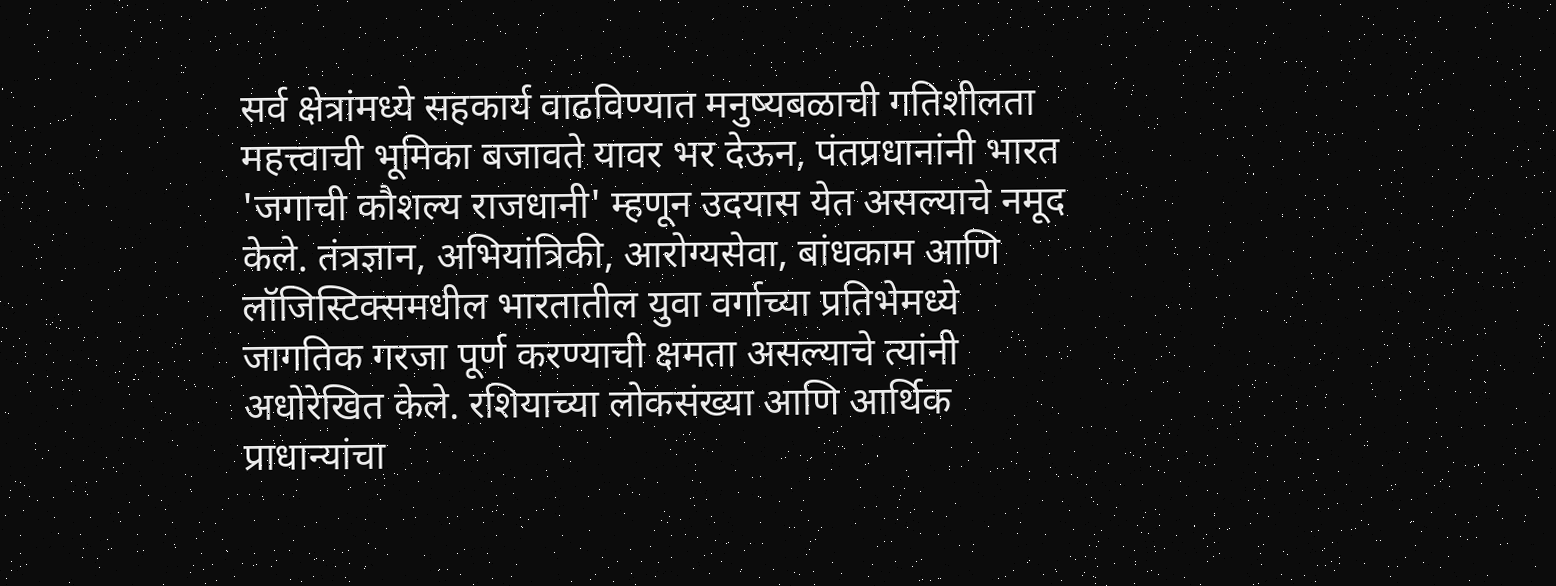सर्व क्षेत्रांमध्ये सहकार्य वाढविण्यात मनुष्यबळाची गतिशीलता महत्त्वाची भूमिका बजावते यावर भर देऊन, पंतप्रधानांनी भारत 'जगाची कौशल्य राजधानी' म्हणून उदयास येत असल्याचे नमूद केले. तंत्रज्ञान, अभियांत्रिकी, आरोग्यसेवा, बांधकाम आणि लॉजिस्टिक्समधील भारतातील युवा वर्गाच्या प्रतिभेमध्ये जागतिक गरजा पूर्ण करण्याची क्षमता असल्याचे त्यांनी अधोरेखित केले. रशियाच्या लोकसंख्या आणि आर्थिक प्राधान्यांचा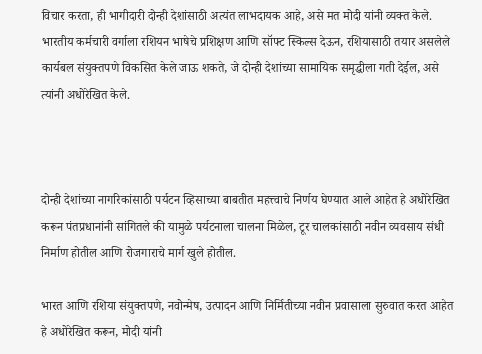विचार करता, ही भागीदारी दोन्ही देशांसाठी अत्यंत लाभदायक आहे, असे मत मोदी यांनी व्यक्त केले. भारतीय कर्मचारी वर्गाला रशियन भाषेचे प्रशिक्षण आणि सॉफ्ट स्किल्स देऊन, रशियासाठी तयार असलेले कार्यबल संयुक्तपणे विकसित केले जाऊ शकते, जे दोन्ही देशांच्या सामायिक समृद्धीला गती देईल, असे त्यांनी अधोरेखित केले.



दोन्ही देशांच्या नागरिकांसाठी पर्यटन व्हिसाच्या बाबतीत महत्त्वाचे निर्णय घेण्यात आले आहेत हे अधोरेखित करून पंतप्रधानांनी सांगितले की यामुळे पर्यटनाला चालना मिळेल, टूर चालकांसाठी नवीन व्यवसाय संधी निर्माण होतील आणि रोजगाराचे मार्ग खुले होतील.

भारत आणि रशिया संयुक्तपणे, नवोन्मेष, उत्पादन आणि निर्मितीच्या नवीन प्रवासाला सुरुवात करत आहेत हे अधोरेखित करून, मोदी यांनी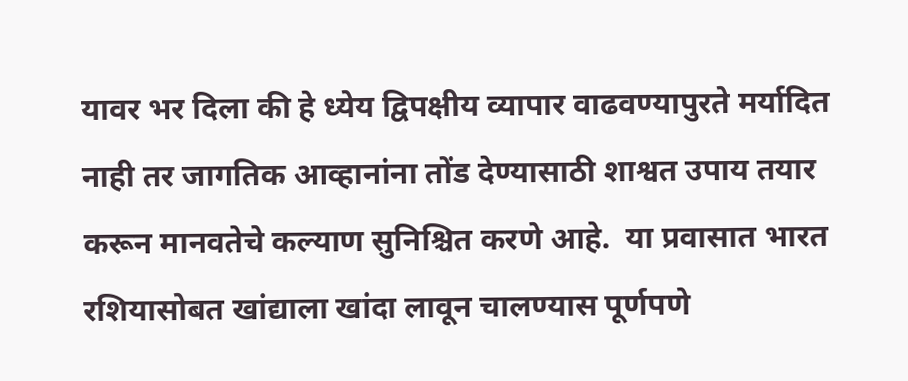यावर भर दिला की हे ध्येय द्विपक्षीय व्यापार वाढवण्यापुरते मर्यादित नाही तर जागतिक आव्हानांना तोंड देण्यासाठी शाश्वत उपाय तयार करून मानवतेचे कल्याण सुनिश्चित करणे आहे.  या प्रवासात भारत रशियासोबत खांद्याला खांदा लावून चालण्यास पूर्णपणे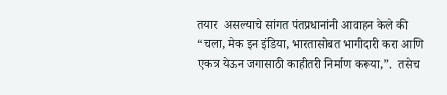तयार  असल्याचे सांगत पंतप्रधानांनी आवाहन केले की “चला, मेक इन इंडिया, भारतासोबत भागीदारी करा आणि एकत्र येऊन जगासाठी काहीतरी निर्माण करूया,”.  तसेच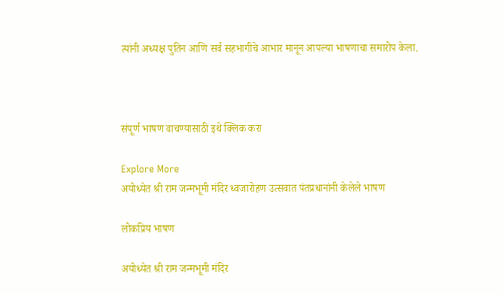त्यांनी अध्यक्ष पुतिन आणि सर्व सहभागींचे आभार मानून आपल्या भाषणाचा समारोप केला.



संपूर्ण भाषण वाचण्यासाठी इथे क्लिक करा

Explore More
अयोध्येत श्री राम जन्मभूमी मंदिर ध्वजारोहण उत्सवात पंतप्रधानांनी केलेले भाषण

लोकप्रिय भाषण

अयोध्येत श्री राम जन्मभूमी मंदिर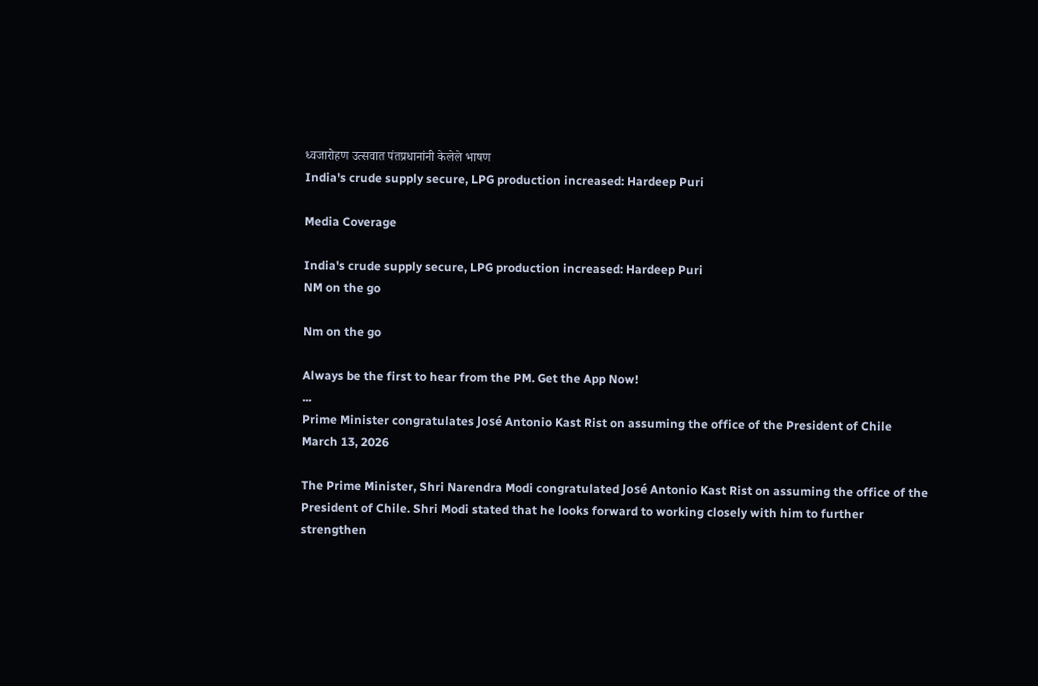ध्वजारोहण उत्सवात पंतप्रधानांनी केलेले भाषण
India's crude supply secure, LPG production increased: Hardeep Puri

Media Coverage

India's crude supply secure, LPG production increased: Hardeep Puri
NM on the go

Nm on the go

Always be the first to hear from the PM. Get the App Now!
...
Prime Minister congratulates José Antonio Kast Rist on assuming the office of the President of Chile
March 13, 2026

The Prime Minister, Shri Narendra Modi congratulated José Antonio Kast Rist on assuming the office of the President of Chile. Shri Modi stated that he looks forward to working closely with him to further strengthen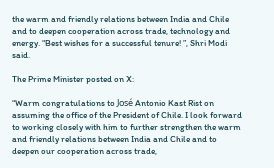the warm and friendly relations between India and Chile and to deepen cooperation across trade, technology and energy. “Best wishes for a successful tenure! ”, Shri Modi said.

The Prime Minister posted on X:

“Warm congratulations to José Antonio Kast Rist on assuming the office of the President of Chile. I look forward to working closely with him to further strengthen the warm and friendly relations between India and Chile and to deepen our cooperation across trade,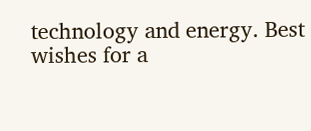technology and energy. Best wishes for a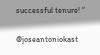successful tenure! “

@joseantoniokast